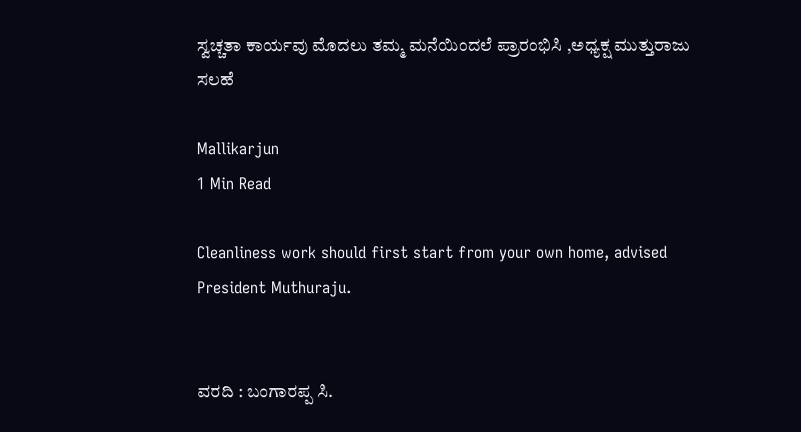ಸ್ವಚ್ಚತಾ ಕಾರ್ಯವು ಮೊದಲು ತಮ್ಮ ಮನೆಯಿಂದಲೆ ಪ್ರಾರಂಭಿಸಿ ,ಅಧ್ಯಕ್ಷ ಮುತ್ತುರಾಜು ಸಲಹೆ

Mallikarjun
1 Min Read

Cleanliness work should first start from your own home, advised President Muthuraju.


ವರದಿ : ಬಂಗಾರಪ್ಪ ಸಿ.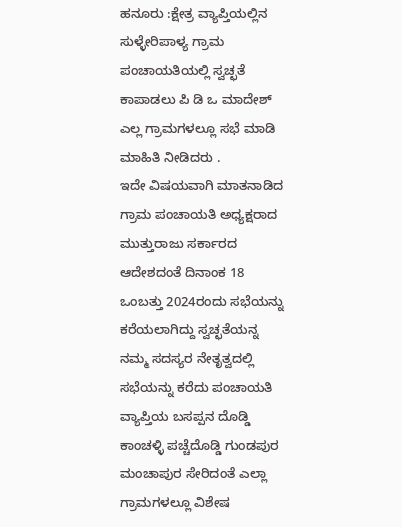ಹನೂರು :ಕ್ಷೇತ್ರ ವ್ಯಾಪ್ತಿಯಲ್ಲಿನ
ಸುಳ್ಳೇರಿಪಾಳ್ಯ ಗ್ರಾಮ ಪಂಚಾಯತಿಯಲ್ಲಿ ಸ್ವಚ್ಛತೆ ಕಾಪಾಡಲು ಪಿ ಡಿ ಒ ಮಾದೇಶ್ ಎಲ್ಲ ಗ್ರಾಮಗಳಲ್ಲೂ ಸಭೆ ಮಾಡಿ ಮಾಹಿತಿ ನೀಡಿದರು .
ಇದೇ ವಿಷಯವಾಗಿ ಮಾತನಾಡಿದ ಗ್ರಾಮ ಪಂಚಾಯತಿ ಅಧ್ಯಕ್ಷರಾದ ಮುತ್ತುರಾಜು ಸರ್ಕಾರದ ಆದೇಶದಂತೆ ದಿನಾಂಕ 18 ಒಂಬತ್ತು 2024ರಂದು ಸಭೆಯನ್ನು ಕರೆಯಲಾಗಿದ್ದು ಸ್ವಚ್ಛತೆಯನ್ನ ನಮ್ಮ ಸದಸ್ಯರ ನೇತೃತ್ವದಲ್ಲಿ ಸಭೆಯನ್ನು ಕರೆದು ಪಂಚಾಯತಿ ವ್ಯಾಪ್ತಿಯ ಬಸಪ್ಪನ ದೊಡ್ಡಿ ಕಾಂಚಳ್ಳಿ ಪಚ್ಚೆದೊಡ್ಡಿ ಗುಂಡಪುರ ಮಂಚಾಪುರ ಸೇರಿದಂತೆ ಎಲ್ಲಾ ಗ್ರಾಮಗಳಲ್ಲೂ ವಿಶೇಷ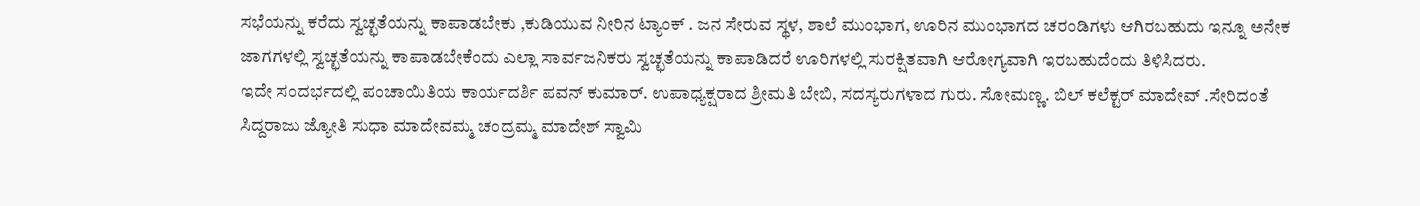ಸಭೆಯನ್ನು ಕರೆದು ಸ್ವಚ್ಛತೆಯನ್ನು ಕಾಪಾಡಬೇಕು ,ಕುಡಿಯುವ ನೀರಿನ ಟ್ಯಾಂಕ್ . ಜನ ಸೇರುವ ಸ್ಥಳ, ಶಾಲೆ ಮುಂಭಾಗ, ಊರಿನ ಮುಂಭಾಗದ ಚರಂಡಿಗಳು ಆಗಿರಬಹುದು ಇನ್ನೂ ಅನೇಕ ಜಾಗಗಳಲ್ಲಿ ಸ್ವಚ್ಛತೆಯನ್ನು ಕಾಪಾಡಬೇಕೆಂದು ಎಲ್ಲಾ ಸಾರ್ವಜನಿಕರು ಸ್ವಚ್ಛತೆಯನ್ನು ಕಾಪಾಡಿದರೆ ಊರಿಗಳಲ್ಲಿ ಸುರಕ್ಷಿತವಾಗಿ ಆರೋಗ್ಯವಾಗಿ ಇರಬಹುದೆಂದು ತಿಳಿಸಿದರು.
ಇದೇ ಸಂದರ್ಭದಲ್ಲಿ ಪಂಚಾಯಿತಿಯ ಕಾರ್ಯದರ್ಶಿ ಪವನ್ ಕುಮಾರ್. ಉಪಾಧ್ಯಕ್ಷರಾದ ಶ್ರೀಮತಿ ಬೇಬಿ, ಸದಸ್ಯರುಗಳಾದ ಗುರು. ಸೋಮಣ್ಣ. ಬಿಲ್ ಕಲೆಕ್ಟರ್ ಮಾದೇವ್ .ಸೇರಿದಂತೆ ಸಿದ್ದರಾಜು ಜ್ಯೋತಿ ಸುಧಾ ಮಾದೇವಮ್ಮ ಚಂದ್ರಮ್ಮ ಮಾದೇಶ್ ಸ್ವಾಮಿ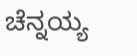ಚೆನ್ನಯ್ಯ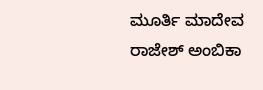ಮೂರ್ತಿ ಮಾದೇವ ರಾಜೇಶ್ ಅಂಬಿಕಾ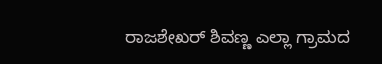ರಾಜಶೇಖರ್ ಶಿವಣ್ಣ ಎಲ್ಲಾ ಗ್ರಾಮದ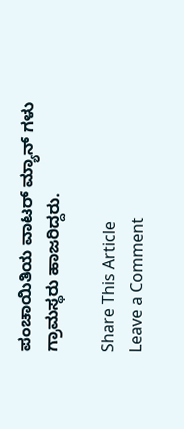ಪಂಚಾಯಿತಿಯ ವಾಟರ್ ಮ್ಯಾನ್ ಗಳು ಗ್ರಾಮಸ್ಥರು ಹಾಜರಿದ್ದರು.

Share This Article
Leave a Comment